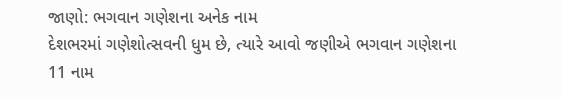જાણો: ભગવાન ગણેશના અનેક નામ
દેશભરમાં ગણેશોત્સવની ધુમ છે, ત્યારે આવો જણીએ ભગવાન ગણેશના 11 નામ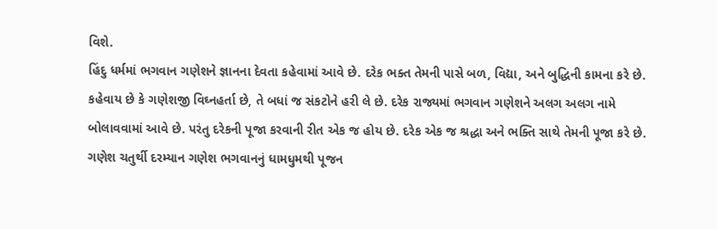વિશે.
હિંદુ ધર્મમાં ભગવાન ગણેશને જ્ઞાનના દેવતા કહેવામાં આવે છે. દરેક ભક્ત તેમની પાસે બળ, વિદ્યા, અને બુદ્ધિની કામના કરે છે. કહેવાય છે કે ગણેશજી વિઘ્નહર્તા છે, તે બધાં જ સંકટોને હરી લે છે. દરેક રાજ્યમાં ભગવાન ગણેશને અલગ અલગ નામે બોલાવવામાં આવે છે. પરંતુ દરેકની પૂજા કરવાની રીત એક જ હોય છે. દરેક એક જ શ્રદ્ધા અને ભક્તિ સાથે તેમની પૂજા કરે છે. ગણેશ ચતુર્થી દરમ્યાન ગણેશ ભગવાનનું ધામધુમથી પૂજન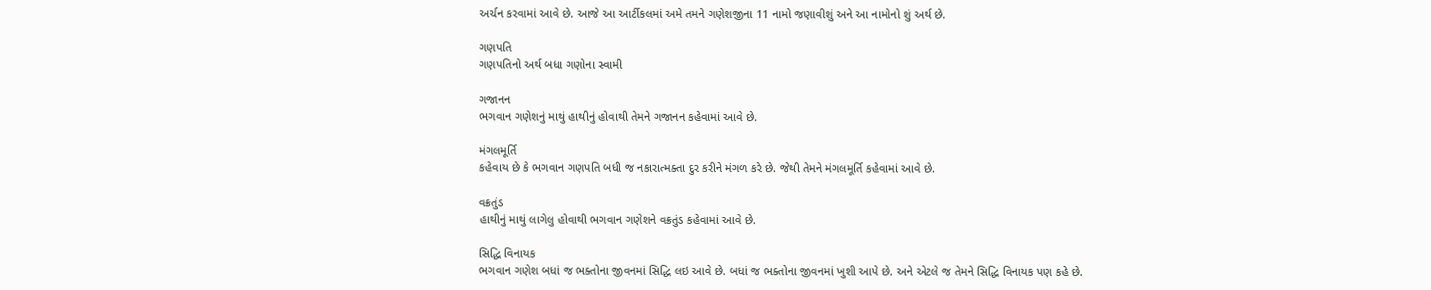અર્ચન કરવામાં આવે છે. આજે આ આર્ટીકલમાં અમે તમને ગણેશજીના 11 નામો જણાવીશું અને આ નામોનો શું અર્થ છે.

ગણપતિ
ગણપતિનો અર્થ બધા ગણોના સ્વામી

ગજાનન
ભગવાન ગણેશનું માથું હાથીનું હોવાથી તેમને ગજાનન કહેવામાં આવે છે.

મંગલમૂર્તિ
કહેવાય છે કે ભગવાન ગણપતિ બધી જ નકારાત્મક્તા દુર કરીને મંગળ કરે છે. જેથી તેમને મંગલમૂર્તિ કહેવામાં આવે છે.

વક્રતુંડ
હાથીનું માથું લાગેલુ હોવાથી ભગવાન ગણેશને વક્રતુંડ કહેવામાં આવે છે.

સિદ્ધિ વિનાયક
ભગવાન ગણેશ બધાં જ ભક્તોના જીવનમાં સિદ્ધિ લઇ આવે છે. બધાં જ ભક્તોના જીવનમાં ખુશી આપે છે. અને એટલે જ તેમને સિદ્ધિ વિનાયક પણ કહે છે.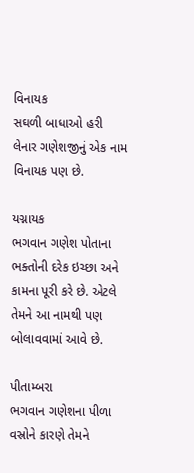વિનાયક
સઘળી બાધાઓ હરી લેનાર ગણેશજીનું એક નામ વિનાયક પણ છે.

યગ્નાયક
ભગવાન ગણેશ પોતાના ભક્તોની દરેક ઇચ્છા અને કામના પૂરી કરે છે. એટલે તેમને આ નામથી પણ બોલાવવામાં આવે છે.

પીતામ્બરા
ભગવાન ગણેશના પીળા વસ્રોને કારણે તેમને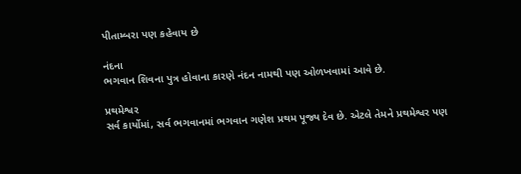પીતામ્બરા પણ કહેવાય છે

નંદના
ભગવાન શિવના પુત્ર હોવાના કારણે નંદન નામથી પણ ઓળખવામાં આવે છે.

પ્રથમેશ્વર
સર્વ કાર્યોમાં, સર્વ ભગવાનમાં ભગવાન ગણેશ પ્રથમ પૂજ્ય દેવ છે. એટલે તેમને પ્રથમેશ્વર પણ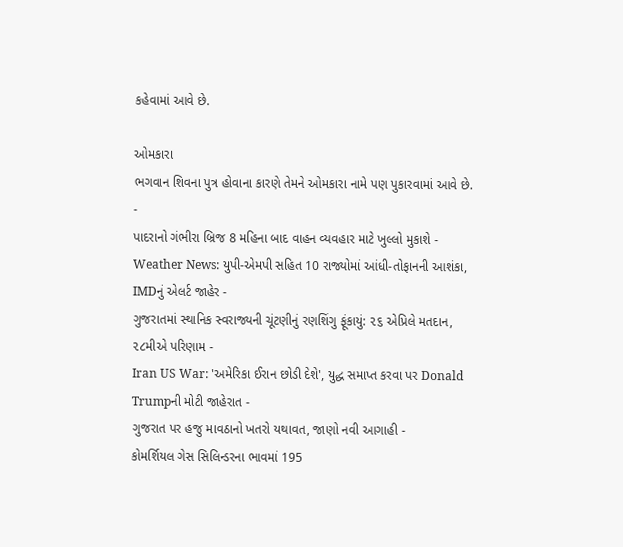કહેવામાં આવે છે.

ઓમકારા
ભગવાન શિવના પુત્ર હોવાના કારણે તેમને ઓમકારા નામે પણ પુકારવામાં આવે છે.
-
પાદરાનો ગંભીરા બ્રિજ 8 મહિના બાદ વાહન વ્યવહાર માટે ખુલ્લો મુકાશે -
Weather News: યુપી-એમપી સહિત 10 રાજ્યોમાં આંધી-તોફાનની આશંકા, IMDનું એલર્ટ જાહેર -
ગુજરાતમાં સ્થાનિક સ્વરાજ્યની ચૂંટણીનું રણશિંગુ ફૂંકાયું: ૨૬ એપ્રિલે મતદાન, ૨૮મીએ પરિણામ -
Iran US War: 'અમેરિકા ઈરાન છોડી દેશે', યુદ્ધ સમાપ્ત કરવા પર Donald Trumpની મોટી જાહેરાત -
ગુજરાત પર હજુ માવઠાનો ખતરો યથાવત, જાણો નવી આગાહી -
કોમર્શિયલ ગેસ સિલિન્ડરના ભાવમાં 195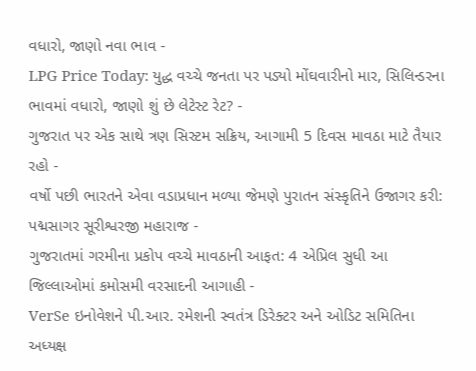વધારો, જાણો નવા ભાવ -
LPG Price Today: યુદ્ધ વચ્ચે જનતા પર પડ્યો મોંઘવારીનો માર, સિલિન્ડરના ભાવમાં વધારો, જાણો શું છે લેટેસ્ટ રેટ? -
ગુજરાત પર એક સાથે ત્રણ સિસ્ટમ સક્રિય, આગામી 5 દિવસ માવઠા માટે તૈયાર રહો -
વર્ષો પછી ભારતને એવા વડાપ્રધાન મળ્યા જેમણે પુરાતન સંસ્કૃતિને ઉજાગર કરી: પદ્મસાગર સૂરીશ્વરજી મહારાજ -
ગુજરાતમાં ગરમીના પ્રકોપ વચ્ચે માવઠાની આફત: 4 એપ્રિલ સુધી આ જિલ્લાઓમાં કમોસમી વરસાદની આગાહી -
VerSe ઇનોવેશને પી.આર. રમેશની સ્વતંત્ર ડિરેક્ટર અને ઓડિટ સમિતિના અધ્યક્ષ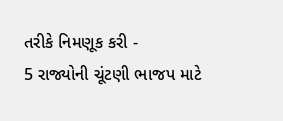તરીકે નિમણૂક કરી -
5 રાજ્યોની ચૂંટણી ભાજપ માટે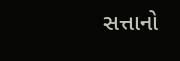સત્તાનો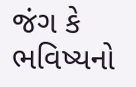જંગ કે ભવિષ્યનો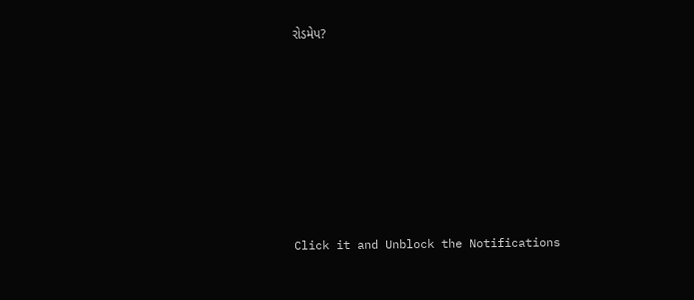રોડમેપ?









Click it and Unblock the Notifications